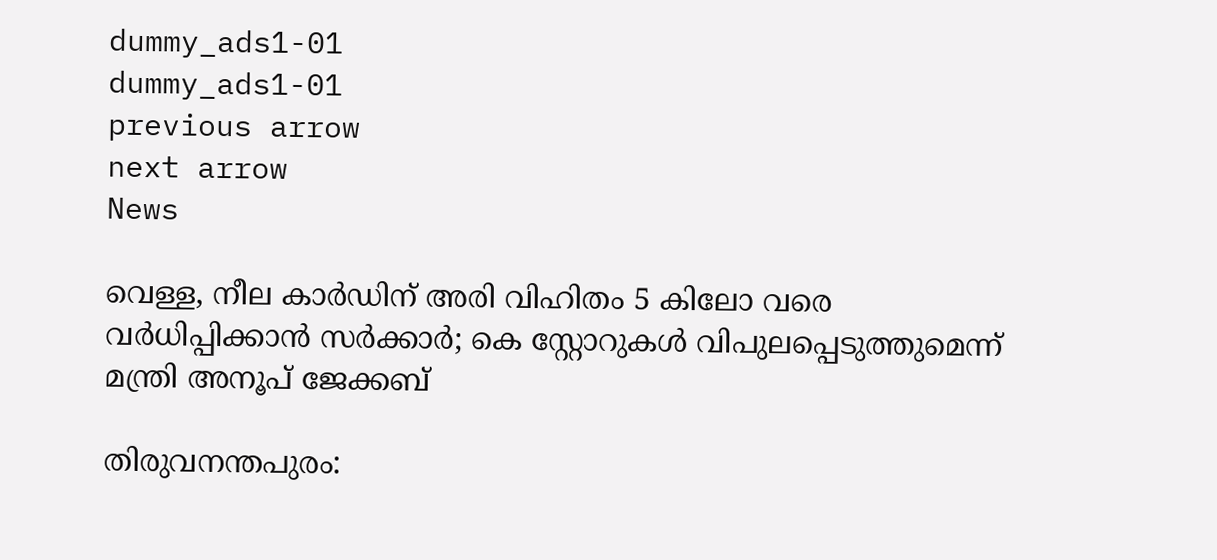dummy_ads1-01
dummy_ads1-01
previous arrow
next arrow
News

വെള്ള, നീല കാര്‍ഡിന് അരി വിഹിതം 5 കിലോ വരെ വര്‍ധിപ്പിക്കാൻ സർക്കാർ; കെ സ്റ്റോറുകള്‍ വിപുലപ്പെടുത്തുമെന്ന് മന്ത്രി അനൂപ് ജേക്കബ്

തിരുവനന്തപുരം: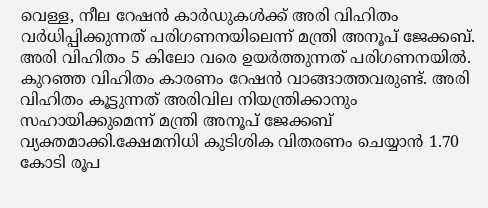വെള്ള, നീല റേഷൻ കാർഡുകൾക്ക് അരി വിഹിതം വർധിപ്പിക്കുന്നത് പരിഗണനയിലെന്ന് മന്ത്രി അനൂപ് ജേക്കബ്. അരി വിഹിതം 5 കിലോ വരെ ഉയർത്തുന്നത് പരിഗണനയിൽ. കുറഞ്ഞ വിഹിതം കാരണം റേഷൻ വാങ്ങാത്തവരുണ്ട്. അരി വിഹിതം കൂട്ടുന്നത് അരിവില നിയന്ത്രിക്കാനും സഹായിക്കുമെന്ന് മന്ത്രി അനൂപ് ജേക്കബ് വ്യക്തമാക്കി.ക്ഷേമനിധി കുടിശിക വിതരണം ചെയ്യാൻ 1.70 കോടി രൂപ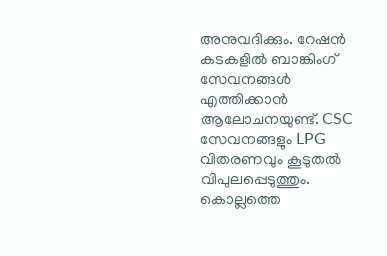അനുവദിക്കും. റേഷൻ കടകളിൽ ബാങ്കിംഗ് സേവനങ്ങൾ എത്തിക്കാൻ ആലോചനയുണ്ട്. CSC സേവനങ്ങളും LPG വിതരണവും കൂടുതൽ വിപുലപ്പെടുത്തും. കൊല്ലത്തെ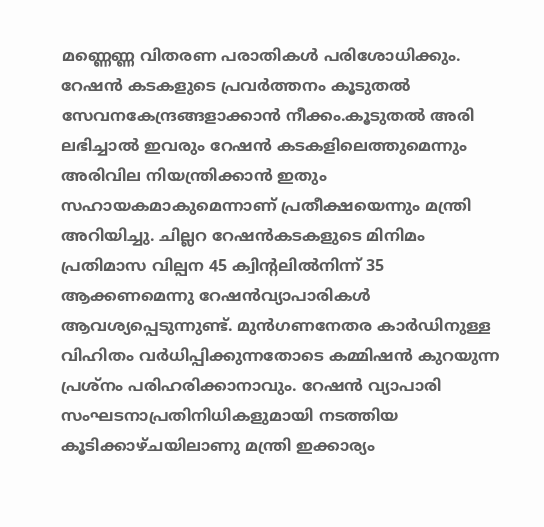മണ്ണെണ്ണ വിതരണ പരാതികൾ പരിശോധിക്കും. റേഷൻ കടകളുടെ പ്രവർത്തനം കൂടുതൽ സേവനകേന്ദ്രങ്ങളാക്കാൻ നീക്കം.കൂടുതല്‍ അരി ലഭിച്ചാല്‍ ഇവരും റേഷന്‍ കടകളിലെത്തുമെന്നും അരിവില നിയന്ത്രിക്കാന്‍ ഇതും സഹായകമാകുമെന്നാണ് പ്രതീക്ഷയെന്നും മന്ത്രി അറിയിച്ചു. ചില്ലറ റേഷന്‍കടകളുടെ മിനിമം പ്രതിമാസ വില്പന 45 ക്വിന്റലില്‍നിന്ന് 35 ആക്കണമെന്നു റേഷന്‍വ്യാപാരികള്‍ ആവശ്യപ്പെടുന്നുണ്ട്. മുന്‍ഗണനേതര കാര്‍ഡിനുള്ള വിഹിതം വര്‍ധിപ്പിക്കുന്നതോടെ കമ്മിഷന്‍ കുറയുന്ന പ്രശ്നം പരിഹരിക്കാനാവും. റേഷന്‍ വ്യാപാരി സംഘടനാപ്രതിനിധികളുമായി നടത്തിയ കൂടിക്കാഴ്ചയിലാണു മന്ത്രി ഇക്കാര്യം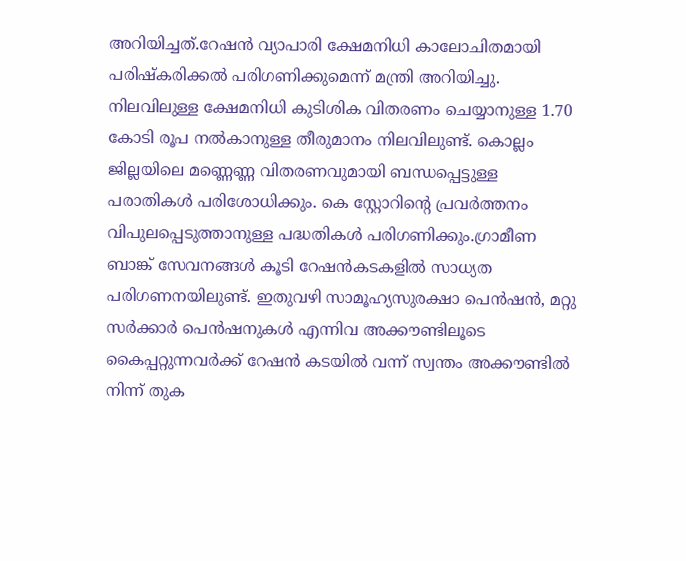അറിയിച്ചത്.റേഷന്‍ വ്യാപാരി ക്ഷേമനിധി കാലോചിതമായി പരിഷ്‌കരിക്കല്‍ പരിഗണിക്കുമെന്ന് മന്ത്രി അറിയിച്ചു. നിലവിലുള്ള ക്ഷേമനിധി കുടിശിക വിതരണം ചെയ്യാനുള്ള 1.70 കോടി രൂപ നല്‍കാനുള്ള തീരുമാനം നിലവിലുണ്ട്. കൊല്ലം ജില്ലയിലെ മണ്ണെണ്ണ വിതരണവുമായി ബന്ധപ്പെട്ടുള്ള പരാതികള്‍ പരിശോധിക്കും. കെ സ്റ്റോറിന്റെ പ്രവര്‍ത്തനം വിപുലപ്പെടുത്താനുള്ള പദ്ധതികള്‍ പരിഗണിക്കും.ഗ്രാമീണ ബാങ്ക് സേവനങ്ങള്‍ കൂടി റേഷന്‍കടകളില്‍ സാധ്യത പരിഗണനയിലുണ്ട്. ഇതുവഴി സാമൂഹ്യസുരക്ഷാ പെന്‍ഷന്‍, മറ്റു സര്‍ക്കാര്‍ പെന്‍ഷനുകള്‍ എന്നിവ അക്കൗണ്ടിലൂടെ കൈപ്പറ്റുന്നവര്‍ക്ക് റേഷന്‍ കടയില്‍ വന്ന് സ്വന്തം അക്കൗണ്ടില്‍ നിന്ന് തുക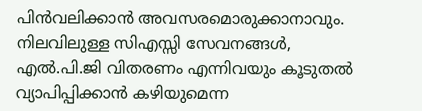പിന്‍വലിക്കാന്‍ അവസരമൊരുക്കാനാവും. നിലവിലുള്ള സിഎസ്സി സേവനങ്ങള്‍, എല്‍.പി.ജി വിതരണം എന്നിവയും കൂടുതല്‍ വ്യാപിപ്പിക്കാന്‍ കഴിയുമെന്ന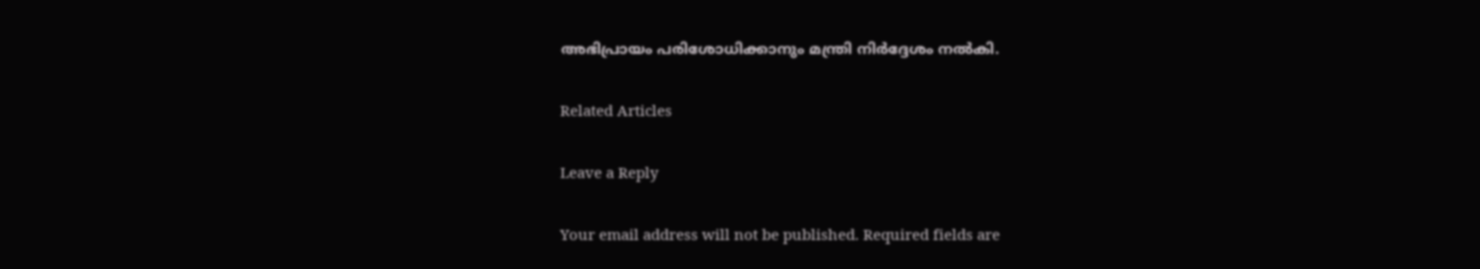അഭിപ്രായം പരിശോധിക്കാനും മന്ത്രി നിര്‍ദ്ദേശം നല്‍കി.

Related Articles

Leave a Reply

Your email address will not be published. Required fields are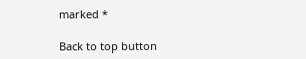marked *

Back to top button